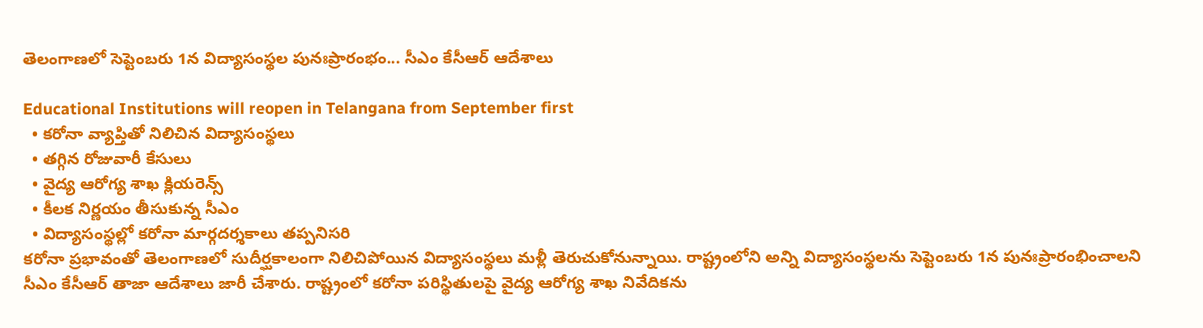తెలంగాణలో సెప్టెంబరు 1న విద్యాసంస్థల పునఃప్రారంభం... సీఎం కేసీఆర్ ఆదేశాలు

Educational Institutions will reopen in Telangana from September first
  • కరోనా వ్యాప్తితో నిలిచిన విద్యాసంస్థలు
  • తగ్గిన రోజువారీ కేసులు
  • వైద్య ఆరోగ్య శాఖ క్లియరెన్స్
  • కీలక నిర్ణయం తీసుకున్న సీఎం
  • విద్యాసంస్థల్లో కరోనా మార్గదర్శకాలు తప్పనిసరి
కరోనా ప్రభావంతో తెలంగాణలో సుదీర్ఘకాలంగా నిలిచిపోయిన విద్యాసంస్థలు మళ్లీ తెరుచుకోనున్నాయి. రాష్ట్రంలోని అన్ని విద్యాసంస్థలను సెప్టెంబరు 1న పునఃప్రారంభించాలని సీఎం కేసీఆర్ తాజా ఆదేశాలు జారీ చేశారు. రాష్ట్రంలో కరోనా పరిస్థితులపై వైద్య ఆరోగ్య శాఖ నివేదికను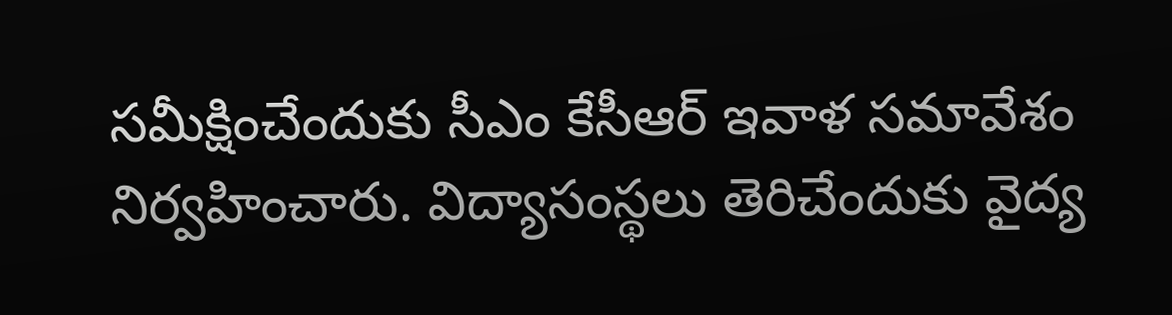సమీక్షించేందుకు సీఎం కేసీఆర్ ఇవాళ సమావేశం నిర్వహించారు. విద్యాసంస్థలు తెరిచేందుకు వైద్య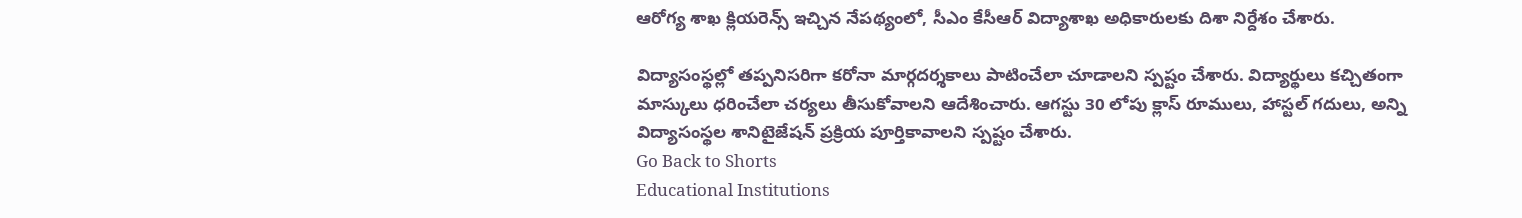ఆరోగ్య శాఖ క్లియరెన్స్ ఇచ్చిన నేపథ్యంలో, సీఎం కేసీఆర్ విద్యాశాఖ అధికారులకు దిశా నిర్దేశం చేశారు.

విద్యాసంస్థల్లో తప్పనిసరిగా కరోనా మార్గదర్శకాలు పాటించేలా చూడాలని స్పష్టం చేశారు. విద్యార్థులు కచ్చితంగా మాస్కులు ధరించేలా చర్యలు తీసుకోవాలని ఆదేశించారు. ఆగస్టు 30 లోపు క్లాస్ రూములు, హాస్టల్ గదులు, అన్ని విద్యాసంస్థల శానిటైజేషన్ ప్రక్రియ పూర్తికావాలని స్పష్టం చేశారు.
Go Back to Shorts
Educational Institutions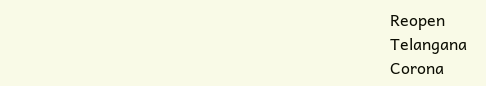Reopen
Telangana
Corona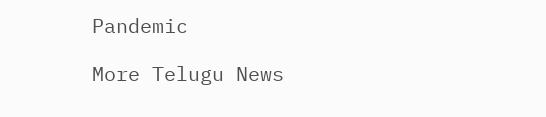Pandemic

More Telugu News